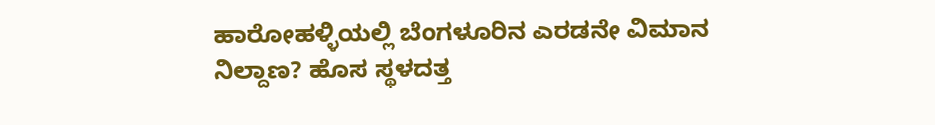ಹಾರೋಹಳ್ಳಿಯಲ್ಲಿ ಬೆಂಗಳೂರಿನ ಎರಡನೇ ವಿಮಾನ ನಿಲ್ದಾಣ? ಹೊಸ ಸ್ಥಳದತ್ತ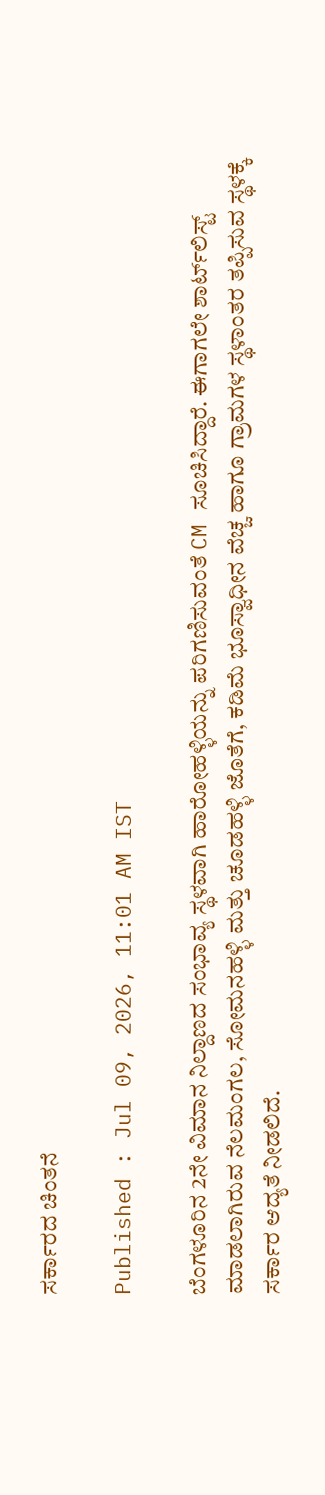ಸರ್ಕಾರದ ಚಿಂತನೆ

Published : Jul 09, 2026, 11:01 AM IST

ಬೆಂಗಳೂರಿನ 2ನೇ ವಿಮಾನ ನಿಲ್ದಾಣದ ಸಂಭಾವ್ಯ ಸ್ಥಳವಾಗಿ ಹಾರೋಹಳ್ಳಿಯನ್ನು ಪರಿಗಣಿಸುವಂತೆ CM ಸೂಚಿಸಿದ್ದಾರೆ. ಈಗಾಗಲೇ ಶಾರ್ಟ್‌ಲಿಸ್ಟ್ ಮಾಡಲಾಗಿರುವ ನೆಲಮಂಗಲ, ಸೋಮನಹಳ್ಳಿ ಮತ್ತು ಚೂಡಹಳ್ಳಿ ಜೊತೆಗೆ, ಕಡಿಮೆ ಭೂಸ್ವಾಧೀನ ವೆಚ್ಚ ಹಾಗೂ ಗ್ರಾಮಗಳ ಸ್ಥಳಾಂತರ ತಪ್ಪಿಸುವ ಸ್ಥಳಕ್ಕೆ ಸರ್ಕಾರ ಆದ್ಯತೆ ನೀಡಲಿದೆ.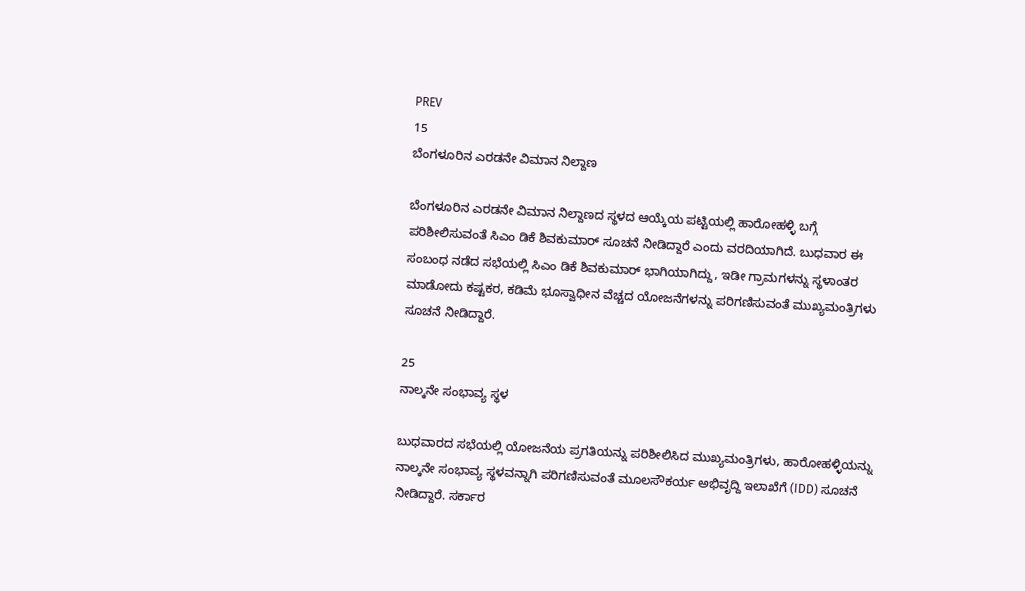PREV
15
ಬೆಂಗಳೂರಿನ ಎರಡನೇ ವಿಮಾನ ನಿಲ್ದಾಣ

ಬೆಂಗಳೂರಿನ ಎರಡನೇ ವಿಮಾನ ನಿಲ್ದಾಣದ ಸ್ಥಳದ ಆಯ್ಕೆಯ ಪಟ್ಟಿಯಲ್ಲಿ ಹಾರೋಹಳ್ಳಿ ಬಗ್ಗೆ ಪರಿಶೀಲಿಸುವಂತೆ ಸಿಎಂ ಡಿಕೆ ಶಿವಕುಮಾರ್ ಸೂಚನೆ ನೀಡಿದ್ದಾರೆ ಎಂದು ವರದಿಯಾಗಿದೆ. ಬುಧವಾರ ಈ ಸಂಬಂಧ ನಡೆದ ಸಭೆಯಲ್ಲಿ ಸಿಎಂ ಡಿಕೆ ಶಿವಕುಮಾರ್ ಭಾಗಿಯಾಗಿದ್ದು, ಇಡೀ ಗ್ರಾಮಗಳನ್ನು ಸ್ಥಳಾಂತರ ಮಾಡೋದು ಕಷ್ಟಕರ, ಕಡಿಮೆ ಭೂಸ್ವಾಧೀನ ವೆಚ್ಚದ ಯೋಜನೆಗಳನ್ನು ಪರಿಗಣಿಸುವಂತೆ ಮುಖ್ಯಮಂತ್ರಿಗಳು ಸೂಚನೆ ನೀಡಿದ್ದಾರೆ.

25
ನಾಲ್ಕನೇ ಸಂಭಾವ್ಯ ಸ್ಥಳ

ಬುಧವಾರದ ಸಭೆಯಲ್ಲಿ ಯೋಜನೆಯ ಪ್ರಗತಿಯನ್ನು ಪರಿಶೀಲಿಸಿದ ಮುಖ್ಯಮಂತ್ರಿಗಳು, ಹಾರೋಹಳ್ಳಿಯನ್ನು ನಾಲ್ಕನೇ ಸಂಭಾವ್ಯ ಸ್ಥಳವನ್ನಾಗಿ ಪರಿಗಣಿಸುವಂತೆ ಮೂಲಸೌಕರ್ಯ ಅಭಿವೃದ್ದಿ ಇಲಾಖೆಗೆ (IDD) ಸೂಚನೆ ನೀಡಿದ್ದಾರೆ. ಸರ್ಕಾರ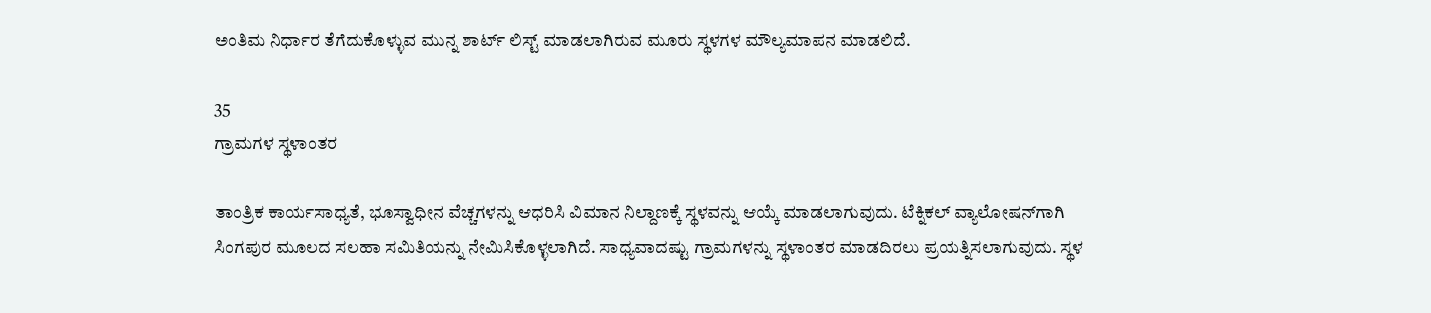ಅಂತಿಮ ನಿರ್ಧಾರ ತೆಗೆದುಕೊಳ್ಳುವ ಮುನ್ನ ಶಾರ್ಟ್‌ ಲಿಸ್ಟ್ ಮಾಡಲಾಗಿರುವ ಮೂರು ಸ್ಥಳಗಳ ಮೌಲ್ಯಮಾಪನ ಮಾಡಲಿದೆ.

35
ಗ್ರಾಮಗಳ ಸ್ಥಳಾಂತರ

ತಾಂತ್ರಿಕ ಕಾರ್ಯಸಾಧ್ಯತೆ, ಭೂಸ್ವಾಧೀನ ವೆಚ್ಚಗಳನ್ನು ಆಧರಿಸಿ ವಿಮಾನ ನಿಲ್ದಾಣಕ್ಕೆ ಸ್ಥಳವನ್ನು ಆಯ್ಕೆ ಮಾಡಲಾಗುವುದು. ಟೆಕ್ನಿಕಲ್ ವ್ಯಾಲೋಷನ್‌ಗಾಗಿ ಸಿಂಗಪುರ ಮೂಲದ ಸಲಹಾ ಸಮಿತಿಯನ್ನು ನೇಮಿಸಿಕೊಳ್ಳಲಾಗಿದೆ. ಸಾಧ್ಯವಾದಷ್ಟು ಗ್ರಾಮಗಳನ್ನು ಸ್ಥಳಾಂತರ ಮಾಡದಿರಲು ಪ್ರಯತ್ನಿಸಲಾಗುವುದು. ಸ್ಥಳ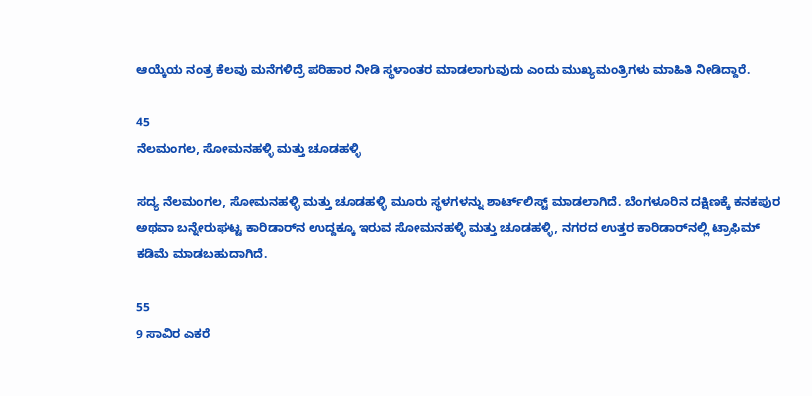ಆಯ್ಕೆಯ ನಂತ್ರ ಕೆಲವು ಮನೆಗಳಿದ್ರೆ ಪರಿಹಾರ ನೀಡಿ ಸ್ಥಳಾಂತರ ಮಾಡಲಾಗುವುದು ಎಂದು ಮುಖ್ಯಮಂತ್ರಿಗಳು ಮಾಹಿತಿ ನೀಡಿದ್ದಾರೆ.

45
ನೆಲಮಂಗಲ, ಸೋಮನಹಳ್ಳಿ ಮತ್ತು ಚೂಡಹಳ್ಳಿ

ಸದ್ಯ ನೆಲಮಂಗಲ, ಸೋಮನಹಳ್ಳಿ ಮತ್ತು ಚೂಡಹಳ್ಳಿ ಮೂರು ಸ್ಥಳಗಳನ್ನು ಶಾರ್ಟ್‌ಲಿಸ್ಟ್ ಮಾಡಲಾಗಿದೆ. ಬೆಂಗಳೂರಿನ ದಕ್ಷಿಣಕ್ಕೆ ಕನಕಪುರ ಅಥವಾ ಬನ್ನೇರುಘಟ್ಟ ಕಾರಿಡಾರ್‌ನ ಉದ್ದಕ್ಕೂ ಇರುವ ಸೋಮನಹಳ್ಳಿ ಮತ್ತು ಚೂಡಹಳ್ಳಿ, ನಗರದ ಉತ್ತರ ಕಾರಿಡಾರ್‌ನಲ್ಲಿ ಟ್ರಾಫಿಮ್ ಕಡಿಮೆ ಮಾಡಬಹುದಾಗಿದೆ.

55
9 ಸಾವಿರ ಎಕರೆ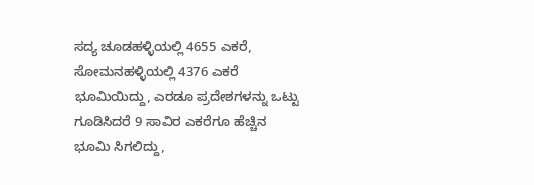ಸದ್ಯ ಚೂಡಹಳ್ಳಿಯಲ್ಲಿ 4655 ಎಕರೆ, ಸೋಮನಹಳ್ಳಿಯಲ್ಲಿ 4376 ಎಕರೆ ಭೂಮಿಯಿದ್ದು, ಎರಡೂ ಪ್ರದೇಶಗಳನ್ನು ಒಟ್ಟು ಗೂಡಿಸಿದರೆ 9 ಸಾವಿರ ಎಕರೆಗೂ ಹೆಚ್ಚಿನ ಭೂಮಿ ಸಿಗಲಿದ್ದು,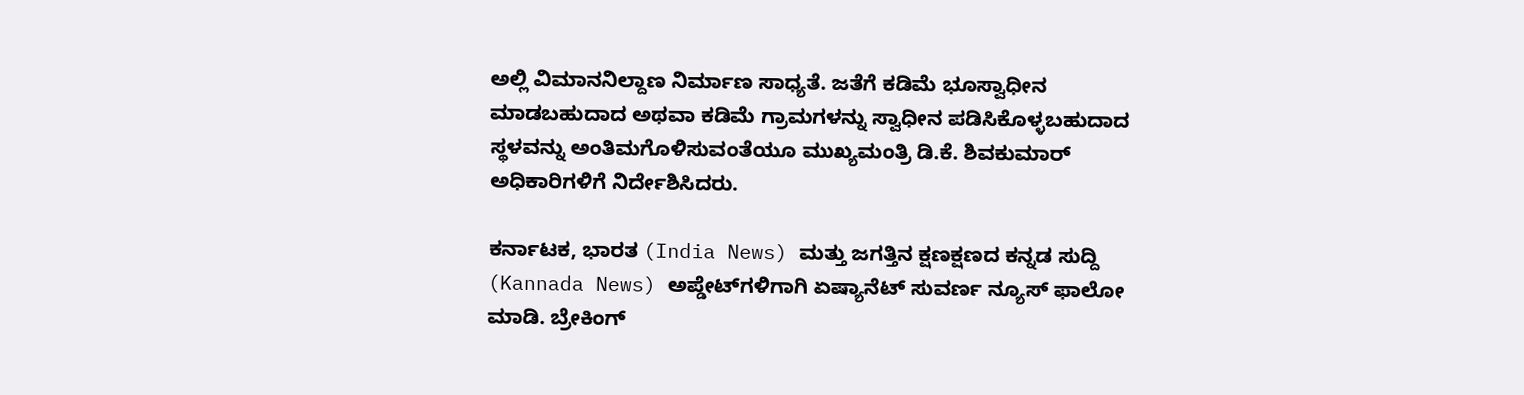ಅಲ್ಲಿ ವಿಮಾನನಿಲ್ದಾಣ ನಿರ್ಮಾಣ ಸಾಧ್ಯತೆ. ಜತೆಗೆ ಕಡಿಮೆ ಭೂಸ್ವಾಧೀನ ಮಾಡಬಹುದಾದ ಅಥವಾ ಕಡಿಮೆ ಗ್ರಾಮಗಳನ್ನು ಸ್ವಾಧೀನ ಪಡಿಸಿಕೊಳ್ಳಬಹುದಾದ ಸ್ಥಳವನ್ನು ಅಂತಿಮಗೊಳಿಸುವಂತೆಯೂ ಮುಖ್ಯಮಂತ್ರಿ ಡಿ.ಕೆ. ಶಿವಕುಮಾರ್‌ ಅಧಿಕಾರಿಗಳಿಗೆ ನಿರ್ದೇಶಿಸಿದರು.

ಕರ್ನಾಟಕ, ಭಾರತ (India News) ಮತ್ತು ಜಗತ್ತಿನ ಕ್ಷಣಕ್ಷಣದ ಕನ್ನಡ ಸುದ್ದಿ (Kannada News) ಅಪ್ಡೇಟ್‌ಗಳಿಗಾಗಿ ಏಷ್ಯಾನೆಟ್ ಸುವರ್ಣ ನ್ಯೂಸ್‌ ಫಾಲೋ ಮಾಡಿ. ಬ್ರೇಕಿಂಗ್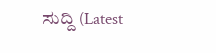ಸುದ್ದಿ (Latest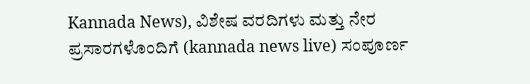Kannada News), ವಿಶೇಷ ವರದಿಗಳು ಮತ್ತು ನೇರ ಪ್ರಸಾರಗಳೊಂದಿಗೆ (kannada news live) ಸಂಪೂರ್ಣ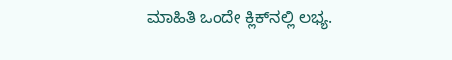ಮಾಹಿತಿ ಒಂದೇ ಕ್ಲಿಕ್‌ನಲ್ಲಿ ಲಭ್ಯ.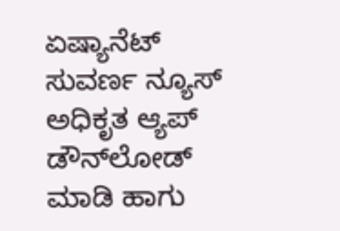ಏಷ್ಯಾನೆಟ್ ಸುವರ್ಣ ನ್ಯೂಸ್ ಅಧಿಕೃತ ಆ್ಯಪ್ ಡೌನ್‌ಲೋಡ್ ಮಾಡಿ ಹಾಗು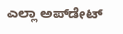ಎಲ್ಲಾ ಅಪ್‌ಡೇಟ್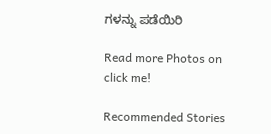ಗಳನ್ನು ಪಡೆಯಿರಿ

Read more Photos on
click me!

Recommended Stories